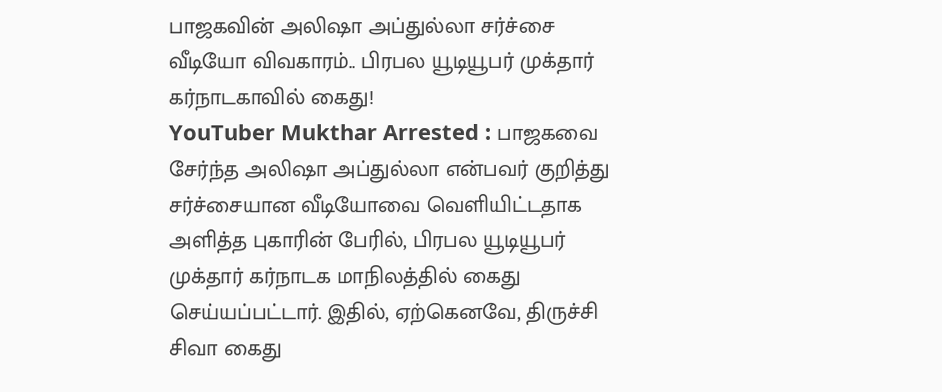பாஜகவின் அலிஷா அப்துல்லா சர்ச்சை வீடியோ விவகாரம்.. பிரபல யூடியூபர் முக்தார் கர்நாடகாவில் கைது!
YouTuber Mukthar Arrested : பாஜகவை சேர்ந்த அலிஷா அப்துல்லா என்பவர் குறித்து சர்ச்சையான வீடியோவை வெளியிட்டதாக அளித்த புகாரின் பேரில், பிரபல யூடியூபர் முக்தார் கர்நாடக மாநிலத்தில் கைது செய்யப்பட்டார். இதில், ஏற்கெனவே, திருச்சி சிவா கைது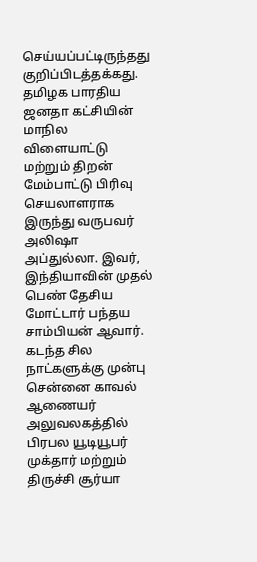செய்யப்பட்டிருந்தது குறிப்பிடத்தக்கது.
தமிழக பாரதிய ஜனதா கட்சியின் மாநில விளையாட்டு மற்றும் திறன் மேம்பாட்டு பிரிவு செயலாளராக இருந்து வருபவர் அலிஷா அப்துல்லா. இவர், இந்தியாவின் முதல் பெண் தேசிய மோட்டார் பந்தய சாம்பியன் ஆவார். கடந்த சில நாட்களுக்கு முன்பு சென்னை காவல் ஆணையர் அலுவலகத்தில் பிரபல யூடியூபர் முக்தார் மற்றும் திருச்சி சூர்யா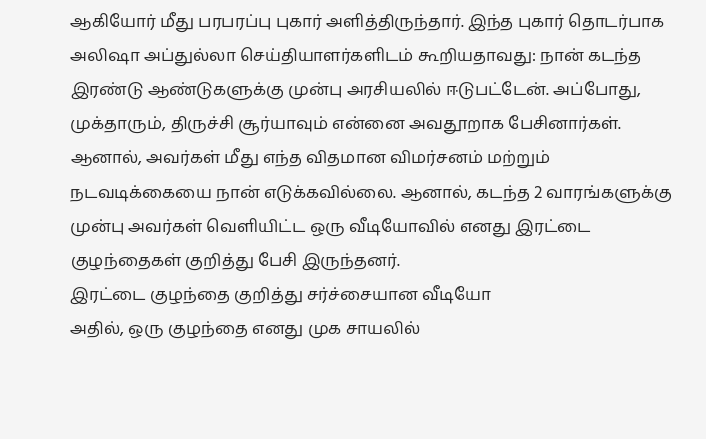ஆகியோர் மீது பரபரப்பு புகார் அளித்திருந்தார். இந்த புகார் தொடர்பாக அலிஷா அப்துல்லா செய்தியாளர்களிடம் கூறியதாவது: நான் கடந்த இரண்டு ஆண்டுகளுக்கு முன்பு அரசியலில் ஈடுபட்டேன். அப்போது, முக்தாரும், திருச்சி சூர்யாவும் என்னை அவதூறாக பேசினார்கள். ஆனால், அவர்கள் மீது எந்த விதமான விமர்சனம் மற்றும் நடவடிக்கையை நான் எடுக்கவில்லை. ஆனால், கடந்த 2 வாரங்களுக்கு முன்பு அவர்கள் வெளியிட்ட ஒரு வீடியோவில் எனது இரட்டை குழந்தைகள் குறித்து பேசி இருந்தனர்.
இரட்டை குழந்தை குறித்து சர்ச்சையான வீடியோ
அதில், ஒரு குழந்தை எனது முக சாயலில்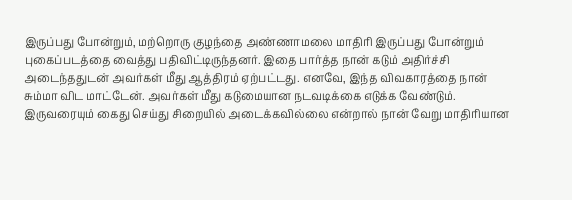இருப்பது போன்றும், மற்றொரு குழந்தை அண்ணாமலை மாதிரி இருப்பது போன்றும் புகைப்படத்தை வைத்து பதிவிட்டிருந்தனர். இதை பார்த்த நான் கடும் அதிர்ச்சி அடைந்ததுடன் அவர்கள் மீது ஆத்திரம் ஏற்பட்டது. எனவே, இந்த விவகாரத்தை நான் சும்மா விட மாட்டேன். அவர்கள் மீது கடுமையான நடவடிக்கை எடுக்க வேண்டும். இருவரையும் கைது செய்து சிறையில் அடைக்கவில்லை என்றால் நான் வேறு மாதிரியான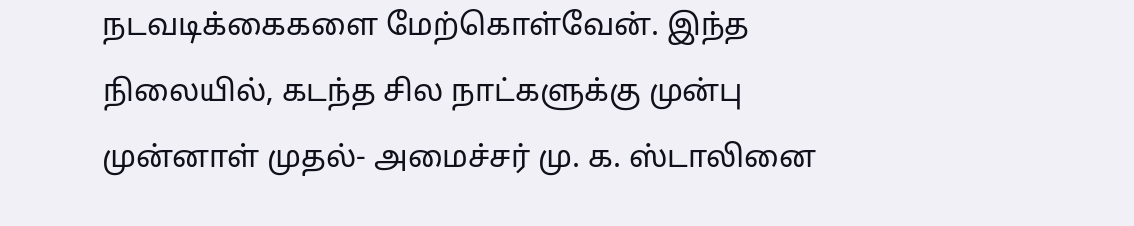நடவடிக்கைகளை மேற்கொள்வேன். இந்த நிலையில், கடந்த சில நாட்களுக்கு முன்பு முன்னாள் முதல்- அமைச்சர் மு. க. ஸ்டாலினை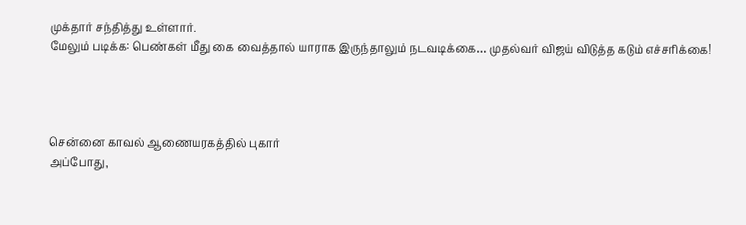முக்தார் சந்தித்து உள்ளார்.
மேலும் படிக்க: பெண்கள் மீது கை வைத்தால் யாராக இருந்தாலும் நடவடிக்கை… முதல்வர் விஜய் விடுத்த கடும் எச்சரிக்கை!




சென்னை காவல் ஆணையரகத்தில் புகார்
அப்போது,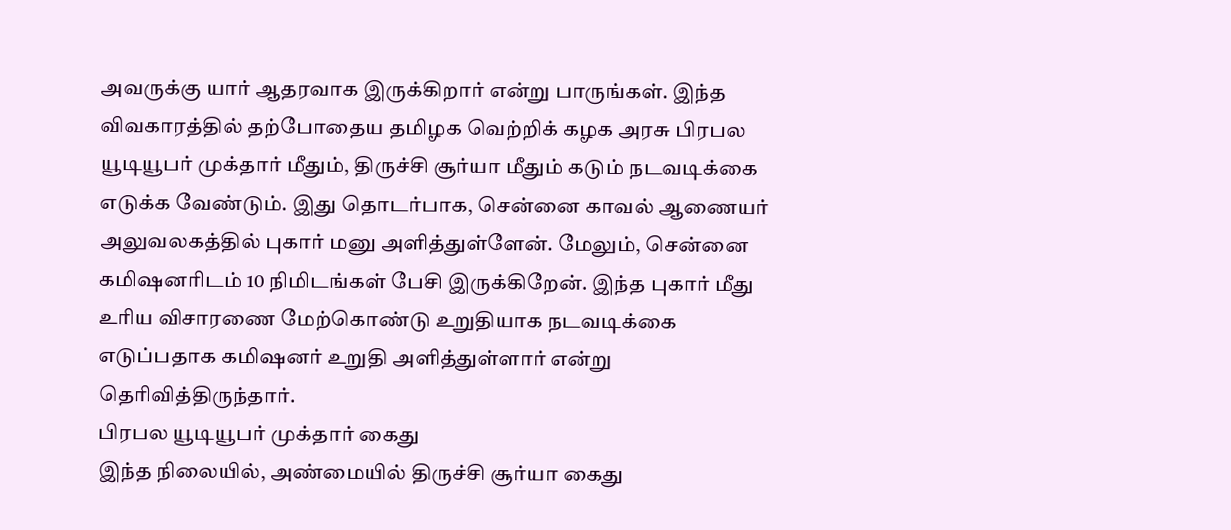அவருக்கு யார் ஆதரவாக இருக்கிறார் என்று பாருங்கள். இந்த விவகாரத்தில் தற்போதைய தமிழக வெற்றிக் கழக அரசு பிரபல யூடியூபர் முக்தார் மீதும், திருச்சி சூர்யா மீதும் கடும் நடவடிக்கை எடுக்க வேண்டும். இது தொடர்பாக, சென்னை காவல் ஆணையர் அலுவலகத்தில் புகார் மனு அளித்துள்ளேன். மேலும், சென்னை கமிஷனரிடம் 10 நிமிடங்கள் பேசி இருக்கிறேன். இந்த புகார் மீது உரிய விசாரணை மேற்கொண்டு உறுதியாக நடவடிக்கை எடுப்பதாக கமிஷனர் உறுதி அளித்துள்ளார் என்று தெரிவித்திருந்தார்.
பிரபல யூடியூபர் முக்தார் கைது
இந்த நிலையில், அண்மையில் திருச்சி சூர்யா கைது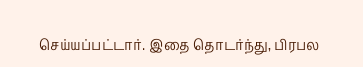செய்யப்பட்டார். இதை தொடர்ந்து, பிரபல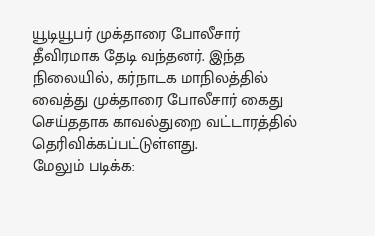யூடியூபர் முக்தாரை போலீசார் தீவிரமாக தேடி வந்தனர். இந்த நிலையில், கர்நாடக மாநிலத்தில் வைத்து முக்தாரை போலீசார் கைது செய்ததாக காவல்துறை வட்டாரத்தில் தெரிவிக்கப்பட்டுள்ளது.
மேலும் படிக்க: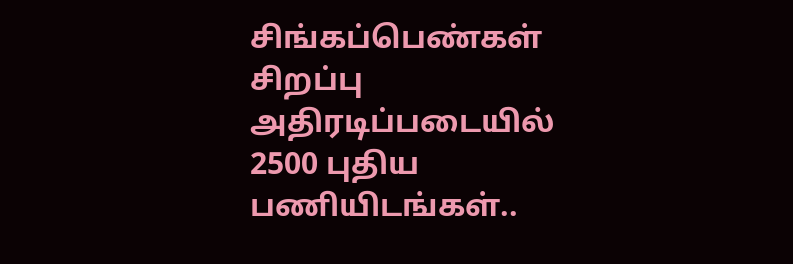சிங்கப்பெண்கள் சிறப்பு அதிரடிப்படையில் 2500 புதிய பணியிடங்கள்..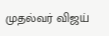முதல்வர் விஜய்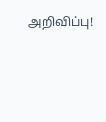அறிவிப்பு!